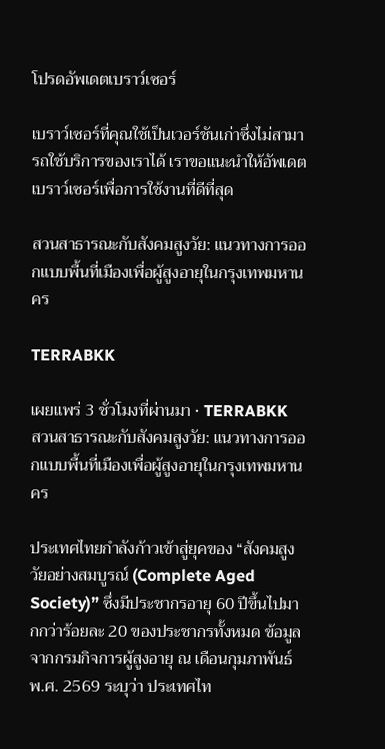โปรดอัพเดตเบราว์เซอร์

เบราว์เซอร์ที่คุณใช้เป็นเวอร์ชันเก่าซึ่งไม่สามารถใช้บริการของเราได้ เราขอแนะนำให้อัพเดตเบราว์เซอร์เพื่อการใช้งานที่ดีที่สุด

สวนสาธารณะกับสังคมสูงวัย: แนวทางการออกแบบพื้นที่เมืองเพื่อผู้สูงอายุในกรุงเทพมหานคร

TERRABKK

เผยแพร่ 3 ชั่วโมงที่ผ่านมา • TERRABKK
สวนสาธารณะกับสังคมสูงวัย: แนวทางการออกแบบพื้นที่เมืองเพื่อผู้สูงอายุในกรุงเทพมหานคร

ประเทศไทยกำลังก้าวเข้าสู่ยุคของ “สังคมสูงวัยอย่างสมบูรณ์ (Complete Aged Society)” ซึ่งมีประชากรอายุ 60 ปีขึ้นไปมากกว่าร้อยละ 20 ของประชากรทั้งหมด ข้อมูลจากกรมกิจการผู้สูงอายุ ณ เดือนกุมภาพันธ์ พ.ศ. 2569 ระบุว่า ประเทศไท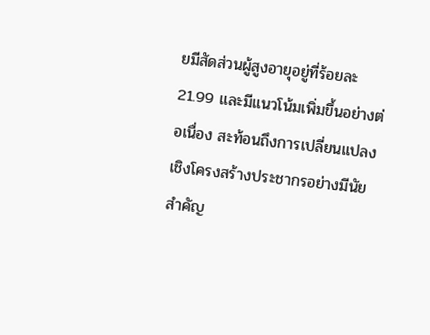ยมีสัดส่วนผู้สูงอายุอยู่ที่ร้อยละ 21.99 และมีแนวโน้มเพิ่มขึ้นอย่างต่อเนื่อง สะท้อนถึงการเปลี่ยนแปลงเชิงโครงสร้างประชากรอย่างมีนัยสำคัญ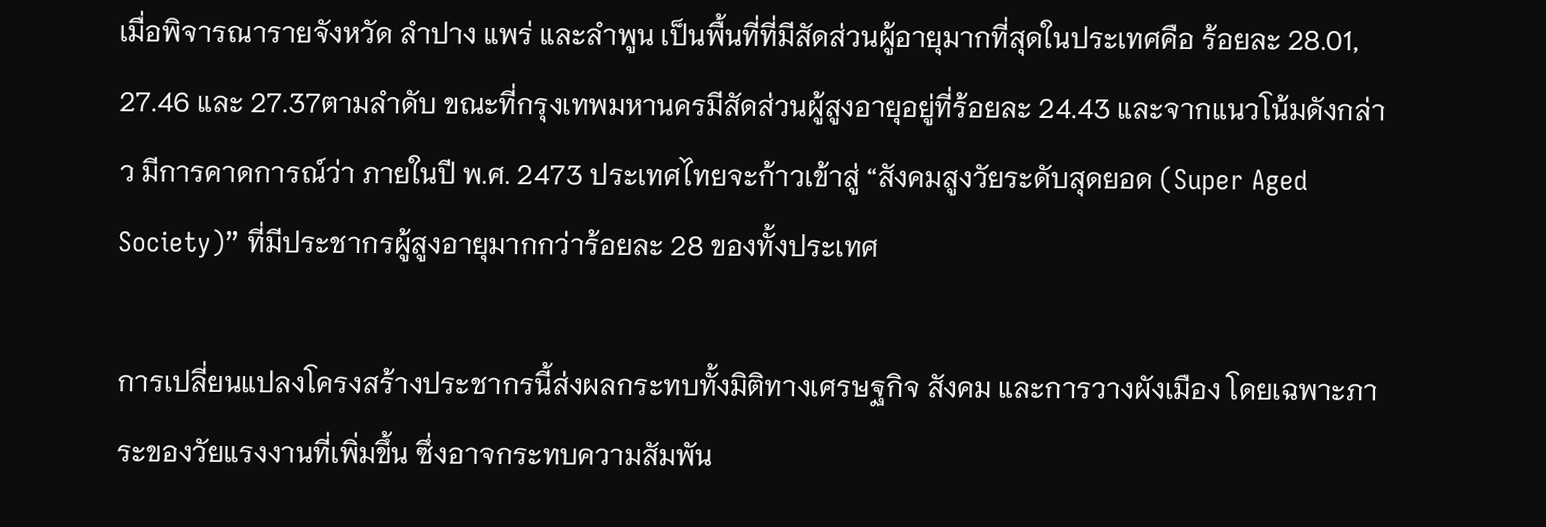เมื่อพิจารณารายจังหวัด ลำปาง แพร่ และลำพูน เป็นพื้นที่ที่มีสัดส่วนผู้อายุมากที่สุดในประเทศคือ ร้อยละ 28.01, 27.46 และ 27.37ตามลำดับ ขณะที่กรุงเทพมหานครมีสัดส่วนผู้สูงอายุอยู่ที่ร้อยละ 24.43 และจากแนวโน้มดังกล่าว มีการคาดการณ์ว่า ภายในปี พ.ศ. 2473 ประเทศไทยจะก้าวเข้าสู่ “สังคมสูงวัยระดับสุดยอด (Super Aged Society)” ที่มีประชากรผู้สูงอายุมากกว่าร้อยละ 28 ของทั้งประเทศ

การเปลี่ยนแปลงโครงสร้างประชากรนี้ส่งผลกระทบทั้งมิติทางเศรษฐกิจ สังคม และการวางผังเมือง โดยเฉพาะภาระของวัยแรงงานที่เพิ่มขึ้น ซึ่งอาจกระทบความสัมพัน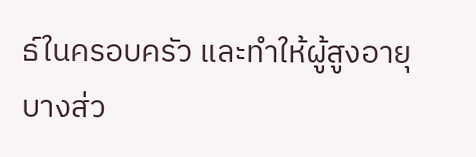ธ์ในครอบครัว และทำให้ผู้สูงอายุบางส่ว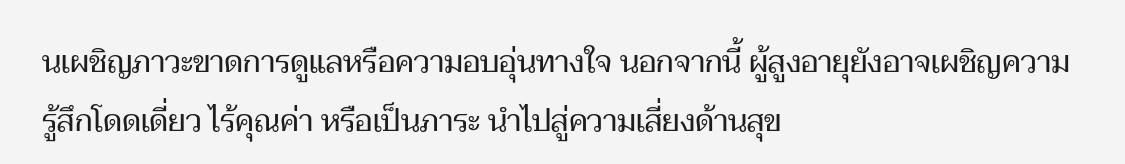นเผชิญภาวะขาดการดูแลหรือความอบอุ่นทางใจ นอกจากนี้ ผู้สูงอายุยังอาจเผชิญความรู้สึกโดดเดี่ยว ไร้คุณค่า หรือเป็นภาระ นำไปสู่ความเสี่ยงด้านสุข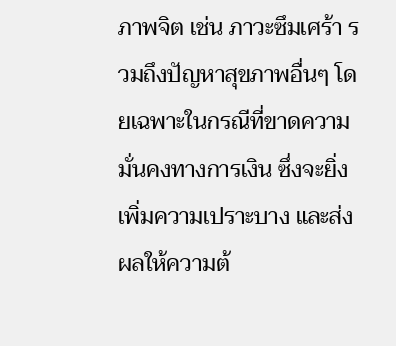ภาพจิต เช่น ภาวะซึมเศร้า รวมถึงปัญหาสุขภาพอื่นๆ โดยเฉพาะในกรณีที่ขาดความมั่นคงทางการเงิน ซึ่งจะยิ่งเพิ่มความเปราะบาง และส่งผลให้ความต้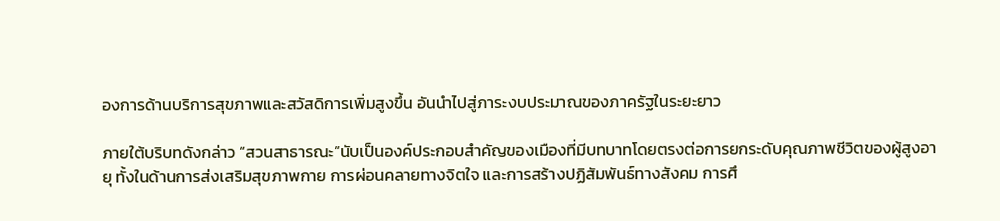องการด้านบริการสุขภาพและสวัสดิการเพิ่มสูงขึ้น อันนำไปสู่ภาระงบประมาณของภาครัฐในระยะยาว

ภายใต้บริบทดังกล่าว “สวนสาธารณะ”นับเป็นองค์ประกอบสำคัญของเมืองที่มีบทบาทโดยตรงต่อการยกระดับคุณภาพชีวิตของผู้สูงอายุ ทั้งในด้านการส่งเสริมสุขภาพกาย การผ่อนคลายทางจิตใจ และการสร้างปฏิสัมพันธ์ทางสังคม การศึ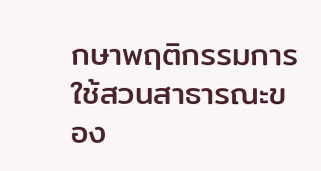กษาพฤติกรรมการใช้สวนสาธารณะของ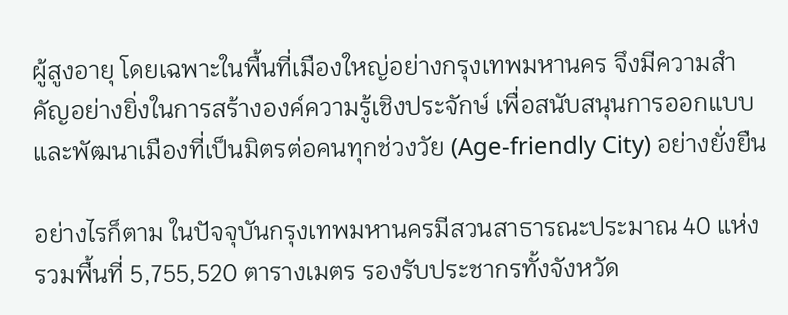ผู้สูงอายุ โดยเฉพาะในพื้นที่เมืองใหญ่อย่างกรุงเทพมหานคร จึงมีความสำคัญอย่างยิ่งในการสร้างองค์ความรู้เชิงประจักษ์ เพื่อสนับสนุนการออกแบบและพัฒนาเมืองที่เป็นมิตรต่อคนทุกช่วงวัย (Age-friendly City) อย่างยั่งยืน

อย่างไรก็ตาม ในปัจจุบันกรุงเทพมหานครมีสวนสาธารณะประมาณ 40 แห่ง รวมพื้นที่ 5,755,520 ตารางเมตร รองรับประชากรทั้งจังหวัด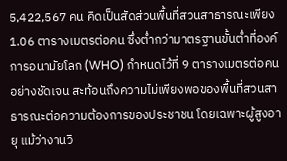5,422,567 คน คิดเป็นสัดส่วนพื้นที่สวนสาธารณะเพียง 1.06 ตารางเมตรต่อคน ซึ่งต่ำกว่ามาตรฐานขั้นต่ำที่องค์การอนามัยโลก (WHO) กำหนดไว้ที่ 9 ตารางเมตรต่อคนอย่างชัดเจน สะท้อนถึงความไม่เพียงพอของพื้นที่สวนสาธารณะต่อความต้องการของประชาชน โดยเฉพาะผู้สูงอายุ แม้ว่างานวิ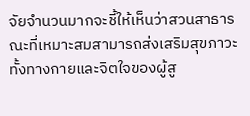จัยจำนวนมากจะชี้ให้เห็นว่าสวนสาธารณะที่เหมาะสมสามารถส่งเสริมสุขภาวะทั้งทางกายและจิตใจของผู้สู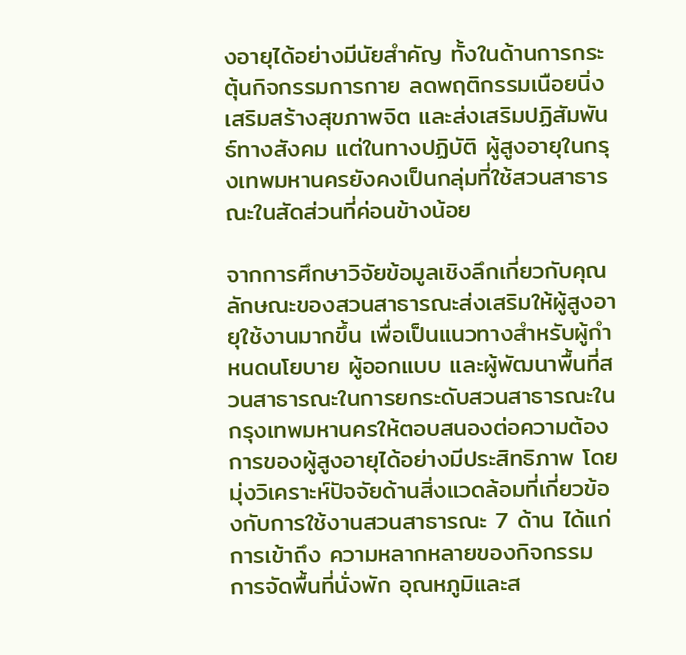งอายุได้อย่างมีนัยสำคัญ ทั้งในด้านการกระตุ้นกิจกรรมการกาย ลดพฤติกรรมเนือยนิ่ง เสริมสร้างสุขภาพจิต และส่งเสริมปฏิสัมพันธ์ทางสังคม แต่ในทางปฏิบัติ ผู้สูงอายุในกรุงเทพมหานครยังคงเป็นกลุ่มที่ใช้สวนสาธารณะในสัดส่วนที่ค่อนข้างน้อย

จากการศึกษาวิจัยข้อมูลเชิงลึกเกี่ยวกับคุณลักษณะของสวนสาธารณะส่งเสริมให้ผู้สูงอายุใช้งานมากขึ้น เพื่อเป็นแนวทางสำหรับผู้กำหนดนโยบาย ผู้ออกแบบ และผู้พัฒนาพื้นที่สวนสาธารณะในการยกระดับสวนสาธารณะในกรุงเทพมหานครให้ตอบสนองต่อความต้องการของผู้สูงอายุได้อย่างมีประสิทธิภาพ โดยมุ่งวิเคราะห์ปัจจัยด้านสิ่งแวดล้อมที่เกี่ยวข้องกับการใช้งานสวนสาธารณะ 7 ด้าน ได้แก่ การเข้าถึง ความหลากหลายของกิจกรรม การจัดพื้นที่นั่งพัก อุณหภูมิและส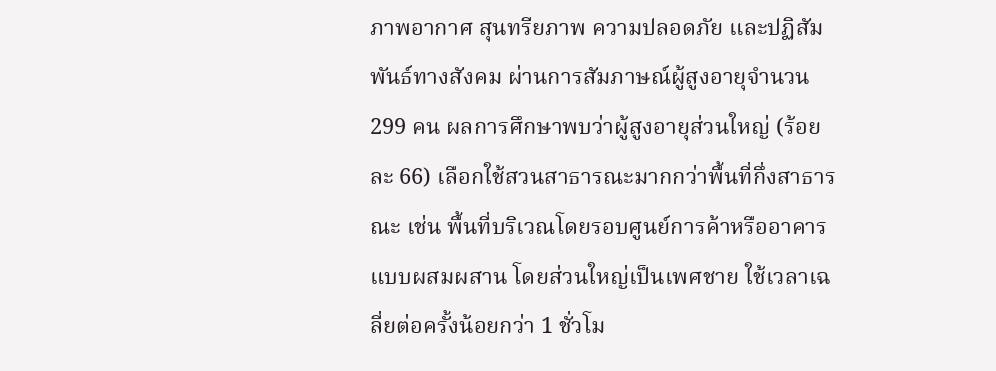ภาพอากาศ สุนทรียภาพ ความปลอดภัย และปฏิสัมพันธ์ทางสังคม ผ่านการสัมภาษณ์ผู้สูงอายุจำนวน 299 คน ผลการศึกษาพบว่าผู้สูงอายุส่วนใหญ่ (ร้อยละ 66) เลือกใช้สวนสาธารณะมากกว่าพื้นที่กึ่งสาธารณะ เช่น พื้นที่บริเวณโดยรอบศูนย์การค้าหรืออาคารแบบผสมผสาน โดยส่วนใหญ่เป็นเพศชาย ใช้เวลาเฉลี่ยต่อครั้งน้อยกว่า 1 ชั่วโม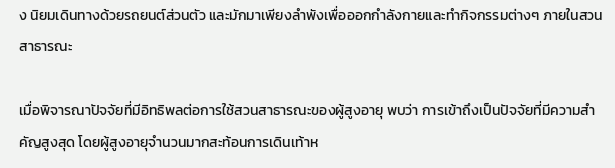ง นิยมเดินทางด้วยรถยนต์ส่วนตัว และมักมาเพียงลำพังเพื่อออกกำลังกายและทำกิจกรรมต่างๆ ภายในสวนสาธารณะ

เมื่อพิจารณาปัจจัยที่มีอิทธิพลต่อการใช้สวนสาธารณะของผู้สูงอายุ พบว่า การเข้าถึงเป็นปัจจัยที่มีความสำคัญสูงสุด โดยผู้สูงอายุจำนวนมากสะท้อนการเดินเท้าห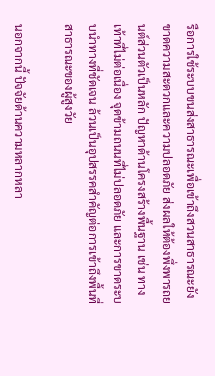รือการใช้ระบบขนส่งสาธารณะเพื่อเข้าถึงสวนสาธารณะยังขาดความสะดวกและความปลอดภัย ส่งผลให้ต้องพึ่งพารถยนต์ส่วนตัวเป็นหลัก ปัญหาด้านโครงสร้างพื้นฐาน เช่น ทางเท้าที่ไม่ต่อเนื่อง จุดข้ามถนนที่ไม่ปลอดภัย และการขาดระบบนำทางที่ชัดเจน ล้วนเป็นอุปสรรคสำคัญต่อการเข้าถึงพื้นที่สาธารณะของผู้สูงวัย

นอกจากนี้ ปัจจัยด้านความหลากหลา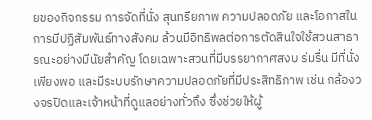ยของกิจกรรม การจัดที่นั่ง สุนทรียภาพ ความปลอดภัย และโอกาสในการมีปฏิสัมพันธ์ทางสังคม ล้วนมีอิทธิพลต่อการตัดสินใจใช้สวนสาธารณะอย่างมีนัยสำคัญ โดยเฉพาะสวนที่มีบรรยากาศสงบ ร่มรื่น มีที่นั่งเพียงพอ และมีระบบรักษาความปลอดภัยที่มีประสิทธิภาพ เช่น กล้องวงจรปิดและเจ้าหน้าที่ดูแลอย่างทั่วถึง ซึ่งช่วยให้ผู้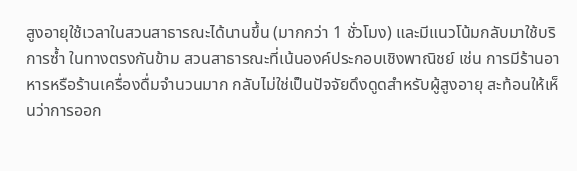สูงอายุใช้เวลาในสวนสาธารณะได้นานขึ้น (มากกว่า 1 ชั่วโมง) และมีแนวโน้มกลับมาใช้บริการซ้ำ ในทางตรงกันข้าม สวนสาธารณะที่เน้นองค์ประกอบเชิงพาณิชย์ เช่น การมีร้านอาหารหรือร้านเครื่องดื่มจำนวนมาก กลับไม่ใช่เป็นปัจจัยดึงดูดสำหรับผู้สูงอายุ สะท้อนให้เห็นว่าการออก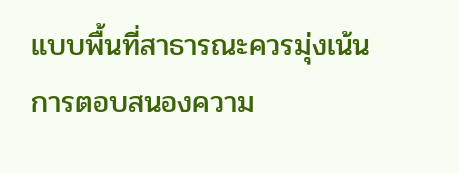แบบพื้นที่สาธารณะควรมุ่งเน้นการตอบสนองความ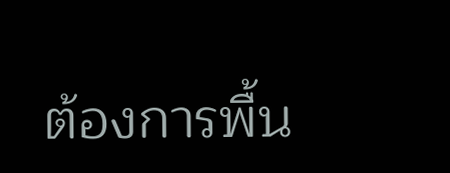ต้องการพื้น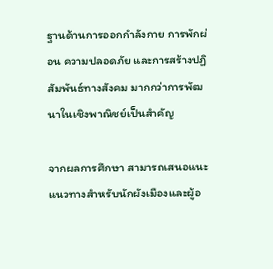ฐานด้านการออกกำลังกาย การพักผ่อน ความปลอดภัย และการสร้างปฏิสัมพันธ์ทางสังคม มากกว่าการพัฒนาในเชิงพาณิชย์เป็นสำคัญ

จากผลการศึกษา สามารถเสนอแนะแนวทางสำหรับนักผังเมืองและผู้อ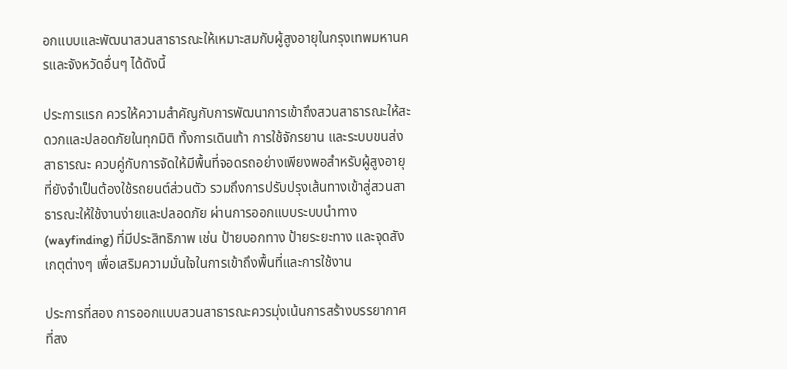อกแบบและพัฒนาสวนสาธารณะให้เหมาะสมกับผู้สูงอายุในกรุงเทพมหานครและจังหวัดอื่นๆ ได้ดังนี้

ประการแรก ควรให้ความสำคัญกับการพัฒนาการเข้าถึงสวนสาธารณะให้สะดวกและปลอดภัยในทุกมิติ ทั้งการเดินเท้า การใช้จักรยาน และระบบขนส่งสาธารณะ ควบคู่กับการจัดให้มีพื้นที่จอดรถอย่างเพียงพอสำหรับผู้สูงอายุที่ยังจำเป็นต้องใช้รถยนต์ส่วนตัว รวมถึงการปรับปรุงเส้นทางเข้าสู่สวนสาธารณะให้ใช้งานง่ายและปลอดภัย ผ่านการออกแบบระบบนำทาง (wayfinding) ที่มีประสิทธิภาพ เช่น ป้ายบอกทาง ป้ายระยะทาง และจุดสังเกตุต่างๆ เพื่อเสริมความมั่นใจในการเข้าถึงพื้นที่และการใช้งาน

ประการที่สอง การออกแบบสวนสาธารณะควรมุ่งเน้นการสร้างบรรยากาศที่สง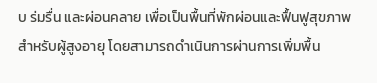บ ร่มรื่น และผ่อนคลาย เพื่อเป็นพื้นที่พักผ่อนและฟื้นฟูสุขภาพสำหรับผู้สูงอายุ โดยสามารถดำเนินการผ่านการเพิ่มพื้น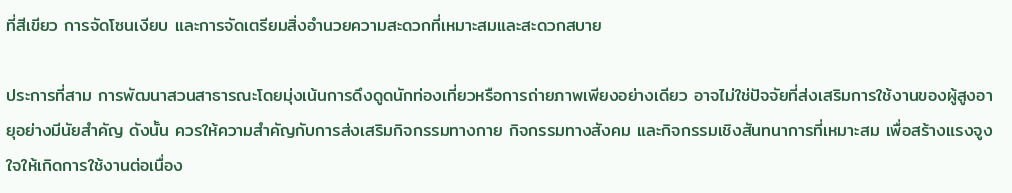ที่สีเขียว การจัดโซนเงียบ และการจัดเตรียมสิ่งอำนวยความสะดวกที่เหมาะสมและสะดวกสบาย

ประการที่สาม การพัฒนาสวนสาธารณะโดยมุ่งเน้นการดึงดูดนักท่องเที่ยวหรือการถ่ายภาพเพียงอย่างเดียว อาจไม่ใช่ปัจจัยที่ส่งเสริมการใช้งานของผู้สูงอายุอย่างมีนัยสำคัญ ดังนั้น ควรให้ความสำคัญกับการส่งเสริมกิจกรรมทางกาย กิจกรรมทางสังคม และกิจกรรมเชิงสันทนาการที่เหมาะสม เพื่อสร้างแรงจูงใจให้เกิดการใช้งานต่อเนื่อง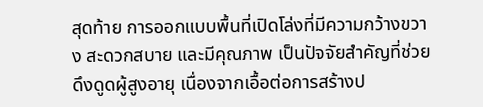สุดท้าย การออกแบบพื้นที่เปิดโล่งที่มีความกว้างขวาง สะดวกสบาย และมีคุณภาพ เป็นปัจจัยสำคัญที่ช่วยดึงดูดผู้สูงอายุ เนื่องจากเอื้อต่อการสร้างป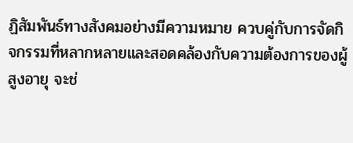ฏิสัมพันธ์ทางสังคมอย่างมีความหมาย ควบคู่กับการจัดกิจกรรมที่หลากหลายและสอดคล้องกับความต้องการของผู้สูงอายุ จะช่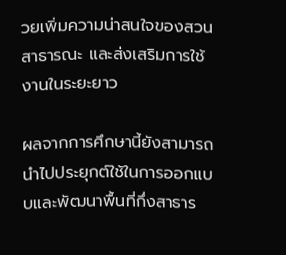วยเพิ่มความน่าสนใจของสวนสาธารณะ และส่งเสริมการใช้งานในระยะยาว

ผลจากการศึกษานี้ยังสามารถนำไปประยุกต์ใช้ในการออกแบบและพัฒนาพื้นที่กึ่งสาธาร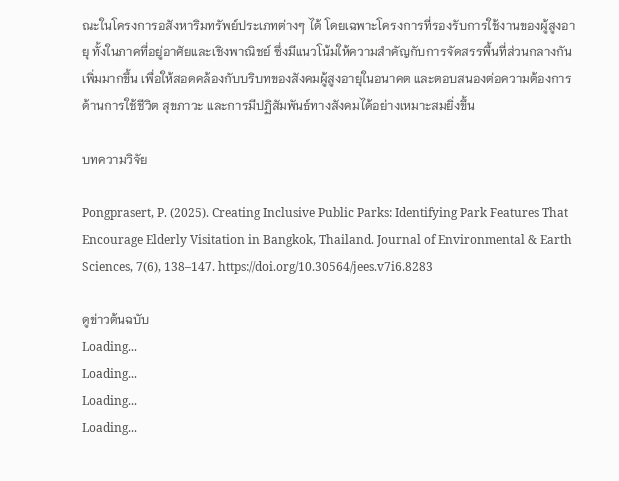ณะในโครงการอสังหาริมทรัพย์ประเภทต่างๆ ได้ โดยเฉพาะโครงการที่รองรับการใช้งานของผู้สูงอายุ ทั้งในภาคที่อยู่อาศัยและเชิงพาณิชย์ ซึ่งมีแนวโน้มให้ความสำคัญกับการจัดสรรพื้นที่ส่วนกลางกันเพิ่มมากขึ้น เพื่อให้สอดคล้องกับบริบทของสังคมผู้สูงอายุในอนาคต และตอบสนองต่อความต้องการด้านการใช้ชีวิต สุขภาวะ และการมีปฏิสัมพันธ์ทางสังคมได้อย่างเหมาะสมยิ่งขึ้น

บทความวิจัย

Pongprasert, P. (2025). Creating Inclusive Public Parks: Identifying Park Features That Encourage Elderly Visitation in Bangkok, Thailand. Journal of Environmental & Earth Sciences, 7(6), 138–147. https://doi.org/10.30564/jees.v7i6.8283

ดูข่าวต้นฉบับ
Loading...
Loading...
Loading...
Loading...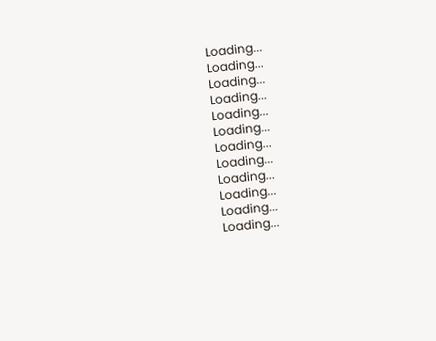Loading...
Loading...
Loading...
Loading...
Loading...
Loading...
Loading...
Loading...
Loading...
Loading...
Loading...
Loading...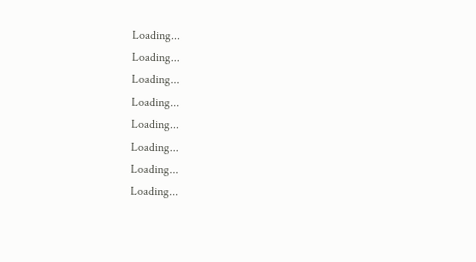Loading...
Loading...
Loading...
Loading...
Loading...
Loading...
Loading...
Loading...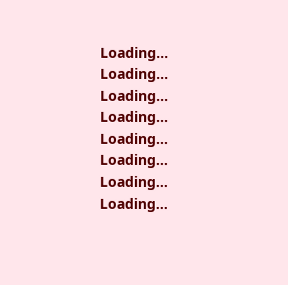Loading...
Loading...
Loading...
Loading...
Loading...
Loading...
Loading...
Loading...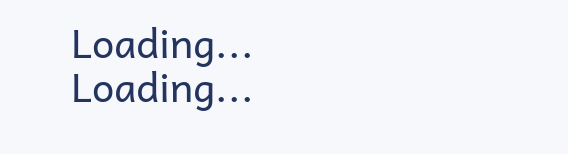Loading...
Loading...